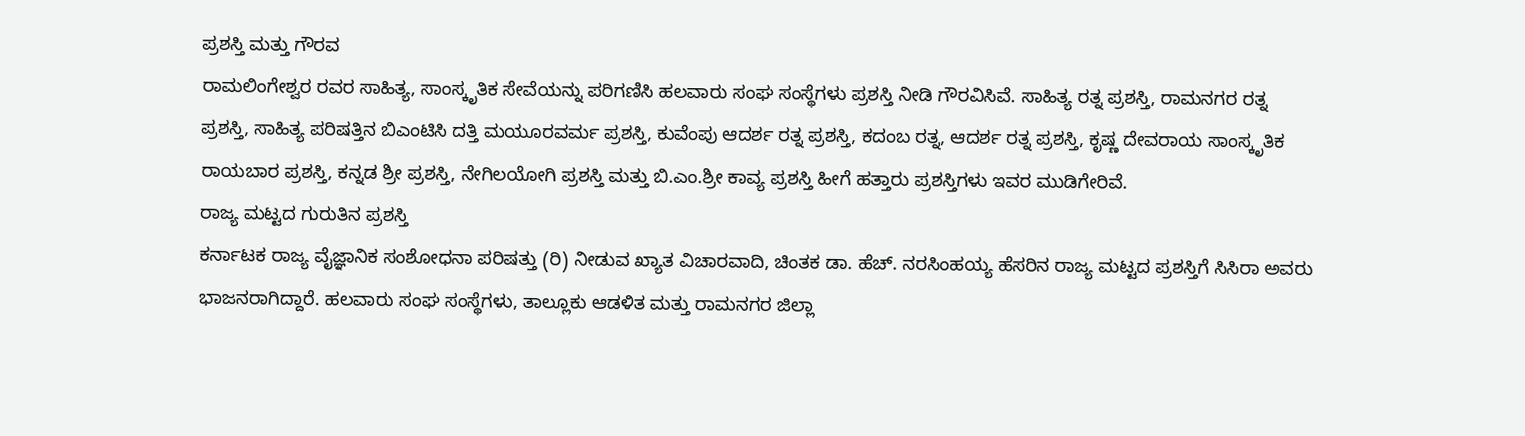ಪ್ರಶಸ್ತಿ ಮತ್ತು ಗೌರವ
ರಾಮಲಿಂಗೇಶ್ವರ ರವರ ಸಾಹಿತ್ಯ, ಸಾಂಸ್ಕೃತಿಕ ಸೇವೆಯನ್ನು ಪರಿಗಣಿಸಿ ಹಲವಾರು ಸಂಘ ಸಂಸ್ಥೆಗಳು ಪ್ರಶಸ್ತಿ ನೀಡಿ ಗೌರವಿಸಿವೆ. ಸಾಹಿತ್ಯ ರತ್ನ ಪ್ರಶಸ್ತಿ, ರಾಮನಗರ ರತ್ನ ಪ್ರಶಸ್ತಿ, ಸಾಹಿತ್ಯ ಪರಿಷತ್ತಿನ ಬಿಎಂಟಿಸಿ ದತ್ತಿ ಮಯೂರವರ್ಮ ಪ್ರಶಸ್ತಿ, ಕುವೆಂಪು ಆದರ್ಶ ರತ್ನ ಪ್ರಶಸ್ತಿ, ಕದಂಬ ರತ್ನ, ಆದರ್ಶ ರತ್ನ ಪ್ರಶಸ್ತಿ, ಕೃಷ್ಣ ದೇವರಾಯ ಸಾಂಸ್ಕೃತಿಕ ರಾಯಬಾರ ಪ್ರಶಸ್ತಿ, ಕನ್ನಡ ಶ್ರೀ ಪ್ರಶಸ್ತಿ, ನೇಗಿಲಯೋಗಿ ಪ್ರಶಸ್ತಿ ಮತ್ತು ಬಿ.ಎಂ.ಶ್ರೀ ಕಾವ್ಯ ಪ್ರಶಸ್ತಿ ಹೀಗೆ ಹತ್ತಾರು ಪ್ರಶಸ್ತಿಗಳು ಇವರ ಮುಡಿಗೇರಿವೆ.
ರಾಜ್ಯ ಮಟ್ಟದ ಗುರುತಿನ ಪ್ರಶಸ್ತಿ
ಕರ್ನಾಟಕ ರಾಜ್ಯ ವೈಜ್ಞಾನಿಕ ಸಂಶೋಧನಾ ಪರಿಷತ್ತು (ರಿ) ನೀಡುವ ಖ್ಯಾತ ವಿಚಾರವಾದಿ, ಚಿಂತಕ ಡಾ. ಹೆಚ್. ನರಸಿಂಹಯ್ಯ ಹೆಸರಿನ ರಾಜ್ಯ ಮಟ್ಟದ ಪ್ರಶಸ್ತಿಗೆ ಸಿಸಿರಾ ಅವರು ಭಾಜನರಾಗಿದ್ದಾರೆ. ಹಲವಾರು ಸಂಘ ಸಂಸ್ಥೆಗಳು, ತಾಲ್ಲೂಕು ಆಡಳಿತ ಮತ್ತು ರಾಮನಗರ ಜಿಲ್ಲಾ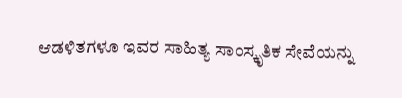ಆಡಳಿತಗಳೂ ಇವರ ಸಾಹಿತ್ಯ ಸಾಂಸ್ಕೃತಿಕ ಸೇವೆಯನ್ನು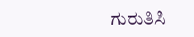ಗುರುತಿಸಿ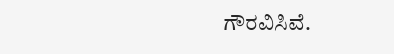ಗೌರವಿಸಿವೆ.